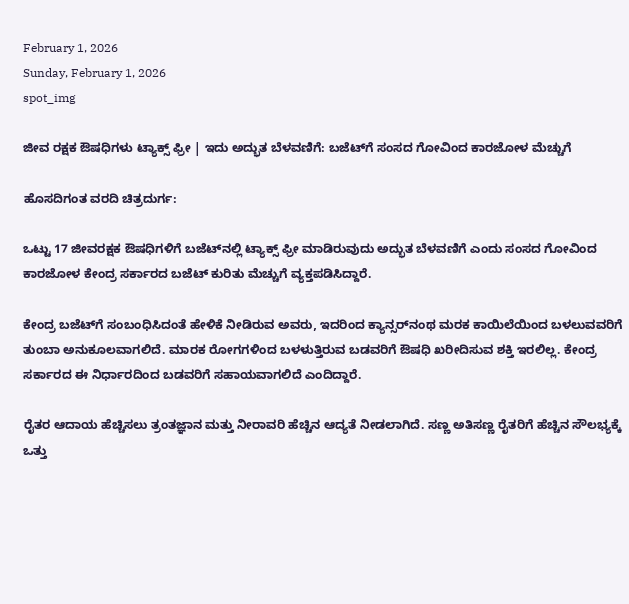February 1, 2026
Sunday, February 1, 2026
spot_img

ಜೀವ ರಕ್ಷಕ ಔಷಧಿಗಳು ಟ್ಯಾಕ್ಸ್ ಫ್ರೀ | ಇದು ಅದ್ಭುತ ಬೆಳವಣಿಗೆ: ಬಜೆಟ್‌ಗೆ ಸಂಸದ ಗೋವಿಂದ ಕಾರಜೋಳ ಮೆಚ್ಚುಗೆ

ಹೊಸದಿಗಂತ ವರದಿ ಚಿತ್ರದುರ್ಗ:

ಒಟ್ಟು 17 ಜೀವರಕ್ಷಕ ಔಷಧಿಗಳಿಗೆ ಬಜೆಟ್‌ನಲ್ಲಿ ಟ್ಯಾಕ್ಸ್ ಫ್ರೀ ಮಾಡಿರುವುದು ಅದ್ಭುತ ಬೆಳವಣಿಗೆ ಎಂದು ಸಂಸದ ಗೋವಿಂದ ಕಾರಜೋಳ ಕೇಂದ್ರ ಸರ್ಕಾರದ ಬಜೆಟ್ ಕುರಿತು ಮೆಚ್ಚುಗೆ ವ್ಯಕ್ತಪಡಿಸಿದ್ದಾರೆ.

ಕೇಂದ್ರ ಬಜೆಟ್‌ಗೆ ಸಂಬಂಧಿಸಿದಂತೆ ಹೇಳಿಕೆ ನೀಡಿರುವ ಅವರು, ಇದರಿಂದ ಕ್ಯಾನ್ಸರ್‌ನಂಥ ಮರಕ ಕಾಯಿಲೆಯಿಂದ ಬಳಲುವವರಿಗೆ ತುಂಬಾ ಅನುಕೂಲವಾಗಲಿದೆ. ಮಾರಕ ರೋಗಗಳಿಂದ ಬಳಳುತ್ತಿರುವ ಬಡವರಿಗೆ ಔಷಧಿ ಖರೀದಿಸುವ ಶಕ್ತಿ ಇರಲಿಲ್ಲ. ಕೇಂದ್ರ ಸರ್ಕಾರದ ಈ ನಿರ್ಧಾರದಿಂದ ಬಡವರಿಗೆ ಸಹಾಯವಾಗಲಿದೆ ಎಂದಿದ್ದಾರೆ.

ರೈತರ ಆದಾಯ ಹೆಚ್ಚಿಸಲು ತ್ರಂತಜ್ಞಾನ ಮತ್ತು ನೀರಾವರಿ ಹೆಚ್ಚಿನ ಆದ್ಯತೆ ನೀಡಲಾಗಿದೆ. ಸಣ್ಣ ಅತಿಸಣ್ಣ ರೈತರಿಗೆ ಹೆಚ್ಚಿನ ಸೌಲಭ್ಯಕ್ಕೆ ಒತ್ತು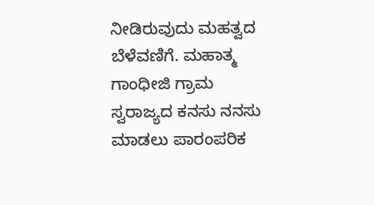ನೀಡಿರುವುದು ಮಹತ್ವದ ಬೆಳೆವಣಿಗೆ. ಮಹಾತ್ಮ ಗಾಂಧೀಜಿ ಗ್ರಾಮ ಸ್ವರಾಜ್ಯದ ಕನಸು ನನಸು ಮಾಡಲು ಪಾರಂಪರಿಕ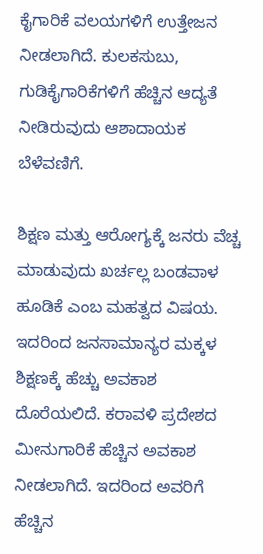ಕೈಗಾರಿಕೆ ವಲಯಗಳಿಗೆ ಉತ್ತೇಜನ ನೀಡಲಾಗಿದೆ. ಕುಲಕಸುಬು, ಗುಡಿಕೈಗಾರಿಕೆಗಳಿಗೆ ಹೆಚ್ಚಿನ ಆದ್ಯತೆ ನೀಡಿರುವುದು ಆಶಾದಾಯಕ ಬೆಳೆವಣಿಗೆ.

ಶಿಕ್ಷಣ ಮತ್ತು ಆರೋಗ್ಯಕ್ಕೆ ಜನರು ವೆಚ್ಚ ಮಾಡುವುದು ಖರ್ಚಲ್ಲ ಬಂಡವಾಳ ಹೂಡಿಕೆ ಎಂಬ ಮಹತ್ವದ ವಿಷಯ. ಇದರಿಂದ ಜನಸಾಮಾನ್ಯರ ಮಕ್ಕಳ ಶಿಕ್ಷಣಕ್ಕೆ ಹೆಚ್ಚು ಅವಕಾಶ ದೊರೆಯಲಿದೆ. ಕರಾವಳಿ ಪ್ರದೇಶದ ಮೀನುಗಾರಿಕೆ ಹೆಚ್ಚಿನ ಅವಕಾಶ ನೀಡಲಾಗಿದೆ. ಇದರಿಂದ ಅವರಿಗೆ ಹೆಚ್ಚಿನ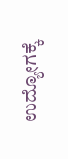ಉದ್ಯೋಗಕ್ಕೆ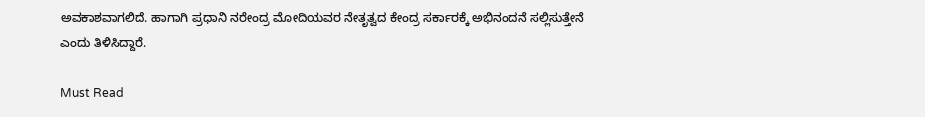ಅವಕಾಶವಾಗಲಿದೆ. ಹಾಗಾಗಿ ಪ್ರಧಾನಿ ನರೇಂದ್ರ ಮೋದಿಯವರ ನೇತೃತ್ವದ ಕೇಂದ್ರ ಸರ್ಕಾರಕ್ಕೆ ಅಭಿನಂದನೆ ಸಲ್ಲಿಸುತ್ತೇನೆ ಎಂದು ತಿಳಿಸಿದ್ದಾರೆ.

Must Read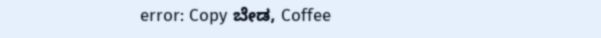error: Copy ಬೇಡ, Coffee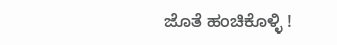ಜೊತೆ ಹಂಚಿಕೊಳ್ಳಿ !